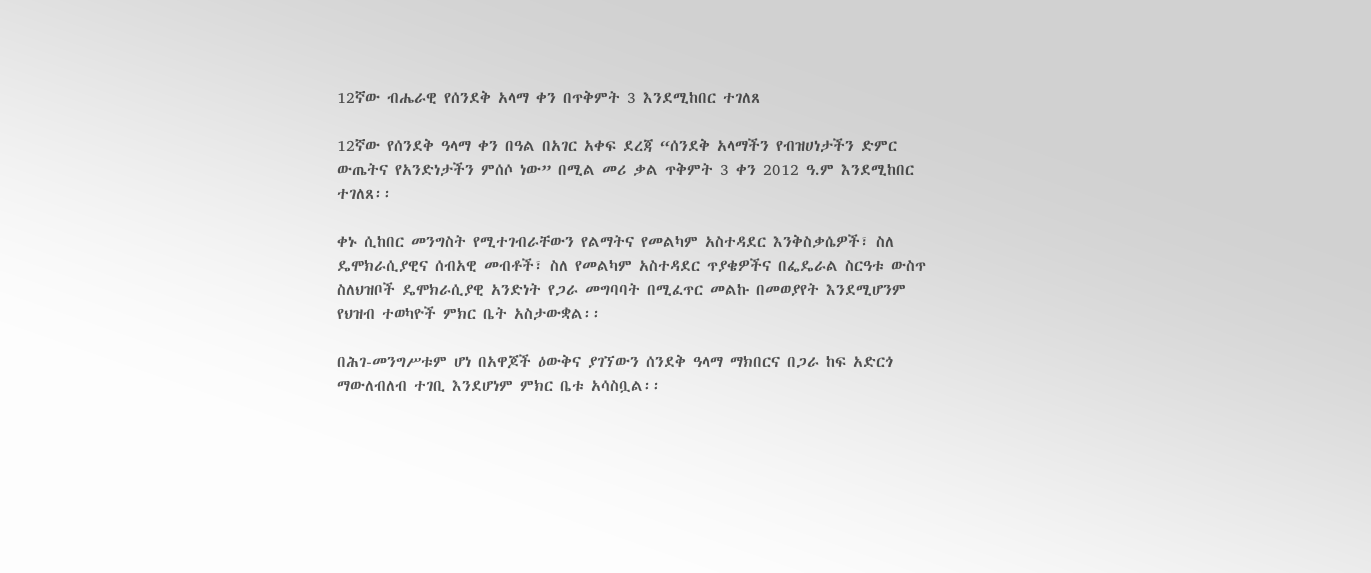12ኛው ብሔራዊ የሰንደቅ አላማ ቀን በጥቅምት 3 እንደሚከበር ተገለጸ

12ኛው የሰንደቅ ዓላማ ቀን በዓል በአገር አቀፍ ደረጃ “ሰንደቅ አላማችን የብዝሀነታችን ድምር ውጤትና የአንድነታችን ምሰሶ ነው” በሚል መሪ ቃል ጥቅምት 3 ቀን 2012 ዓ.ም እንደሚከበር ተገለጸ፡፡

ቀኑ ሲከበር መንግስት የሚተገብራቸውን የልማትና የመልካም አስተዳደር እንቅስቃሴዎች፣ ስለ ዴሞክራሲያዊና ሰብአዊ መብቶች፣ ስለ የመልካም አስተዳደር ጥያቄዎችና በፌዴራል ስርዓቱ ውስጥ ስለህዝቦች ዴሞክራሲያዊ አንድነት የጋራ መግባባት በሚፈጥር መልኩ በመወያየት እንደሚሆንም የህዝብ ተወካዮች ምክር ቤት አስታውቋል፡፡

በሕገ-መንግሥቱም ሆነ በአዋጆች ዕውቅና ያገኘውን ሰንደቅ ዓላማ ማክበርና በጋራ ከፍ አድርጎ ማውለብለብ ተገቢ እንደሆነም ምክር ቤቱ አሳስቧል፡፡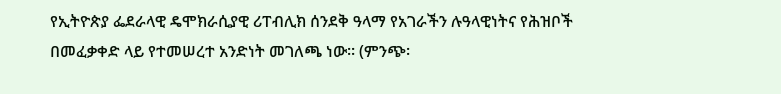የኢትዮጵያ ፌደራላዊ ዴሞክራሲያዊ ሪፐብሊክ ሰንደቅ ዓላማ የአገራችን ሉዓላዊነትና የሕዝቦች በመፈቃቀድ ላይ የተመሠረተ አንድነት መገለጫ ነው፡፡ (ምንጭ፡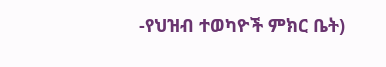-የህዝብ ተወካዮች ምክር ቤት)